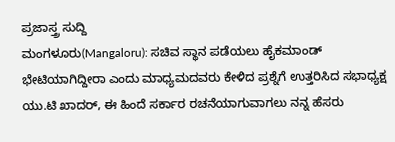ಪ್ರಜಾಸ್ತ್ರ ಸುದ್ದಿ
ಮಂಗಳೂರು(Mangaloru): ಸಚಿವ ಸ್ಥಾನ ಪಡೆಯಲು ಹೈಕಮಾಂಡ್ ಭೇಟಿಯಾಗಿದ್ದೀರಾ ಎಂದು ಮಾಧ್ಯಮದವರು ಕೇಳಿದ ಪ್ರಶ್ನೆಗೆ ಉತ್ತರಿಸಿದ ಸಭಾಧ್ಯಕ್ಷ ಯು.ಟಿ ಖಾದರ್, ಈ ಹಿಂದೆ ಸರ್ಕಾರ ರಚನೆಯಾಗುವಾಗಲು ನನ್ನ ಹೆಸರು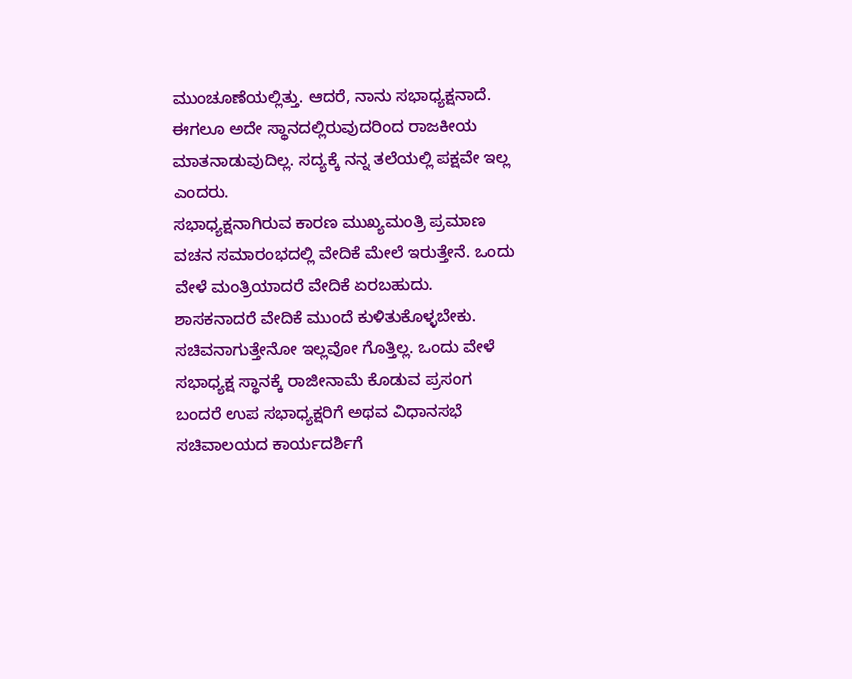ಮುಂಚೂಣೆಯಲ್ಲಿತ್ತು. ಆದರೆ, ನಾನು ಸಭಾಧ್ಯಕ್ಷನಾದೆ. ಈಗಲೂ ಅದೇ ಸ್ಥಾನದಲ್ಲಿರುವುದರಿಂದ ರಾಜಕೀಯ ಮಾತನಾಡುವುದಿಲ್ಲ. ಸದ್ಯಕ್ಕೆ ನನ್ನ ತಲೆಯಲ್ಲಿ ಪಕ್ಷವೇ ಇಲ್ಲ ಎಂದರು.
ಸಭಾಧ್ಯಕ್ಷನಾಗಿರುವ ಕಾರಣ ಮುಖ್ಯಮಂತ್ರಿ ಪ್ರಮಾಣ ವಚನ ಸಮಾರಂಭದಲ್ಲಿ ವೇದಿಕೆ ಮೇಲೆ ಇರುತ್ತೇನೆ. ಒಂದು ವೇಳೆ ಮಂತ್ರಿಯಾದರೆ ವೇದಿಕೆ ಏರಬಹುದು. ಶಾಸಕನಾದರೆ ವೇದಿಕೆ ಮುಂದೆ ಕುಳಿತುಕೊಳ್ಳಬೇಕು. ಸಚಿವನಾಗುತ್ತೇನೋ ಇಲ್ಲವೋ ಗೊತ್ತಿಲ್ಲ. ಒಂದು ವೇಳೆ ಸಭಾಧ್ಯಕ್ಷ ಸ್ಥಾನಕ್ಕೆ ರಾಜೀನಾಮೆ ಕೊಡುವ ಪ್ರಸಂಗ ಬಂದರೆ ಉಪ ಸಭಾಧ್ಯಕ್ಷರಿಗೆ ಅಥವ ವಿಧಾನಸಭೆ ಸಚಿವಾಲಯದ ಕಾರ್ಯದರ್ಶಿಗೆ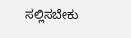ಸಲ್ಲಿಸಬೇಕು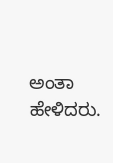ಅಂತಾ ಹೇಳಿದರು.